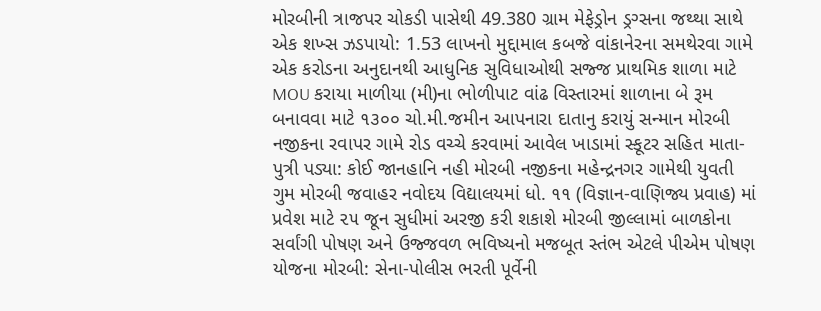મોરબીની ત્રાજપર ચોકડી પાસેથી 49.380 ગ્રામ મેફેડ્રોન ડ્રગ્સના જથ્થા સાથે એક શખ્સ ઝડપાયો: 1.53 લાખનો મુદ્દામાલ કબજે વાંકાનેરના સમથેરવા ગામે એક કરોડના અનુદાનથી આધુનિક સુવિધાઓથી સજ્જ પ્રાથમિક શાળા માટે MOU કરાયા માળીયા (મી)ના ભોળીપાટ વાંઢ વિસ્તારમાં શાળાના બે રૂમ બનાવવા માટે ૧૩૦૦ ચો.મી.જમીન આપનારા દાતાનુ કરાયું સન્માન મોરબી નજીકના રવાપર ગામે રોડ વચ્ચે કરવામાં આવેલ ખાડામાં સ્કૂટર સહિત માતા-પુત્રી પડ્યા: કોઈ જાનહાનિ નહી મોરબી નજીકના મહેન્દ્રનગર ગામેથી યુવતી ગુમ મોરબી જવાહર નવોદય વિદ્યાલયમાં ધો. ૧૧ (વિજ્ઞાન-વાણિજ્ય પ્રવાહ) માં પ્રવેશ માટે ૨૫ જૂન સુધીમાં અરજી કરી શકાશે મોરબી જીલ્લામાં બાળકોના સર્વાંગી પોષણ અને ઉજ્જવળ ભવિષ્યનો મજબૂત સ્તંભ એટલે પીએમ પોષણ યોજના મોરબી: સેના-પોલીસ ભરતી પૂર્વેની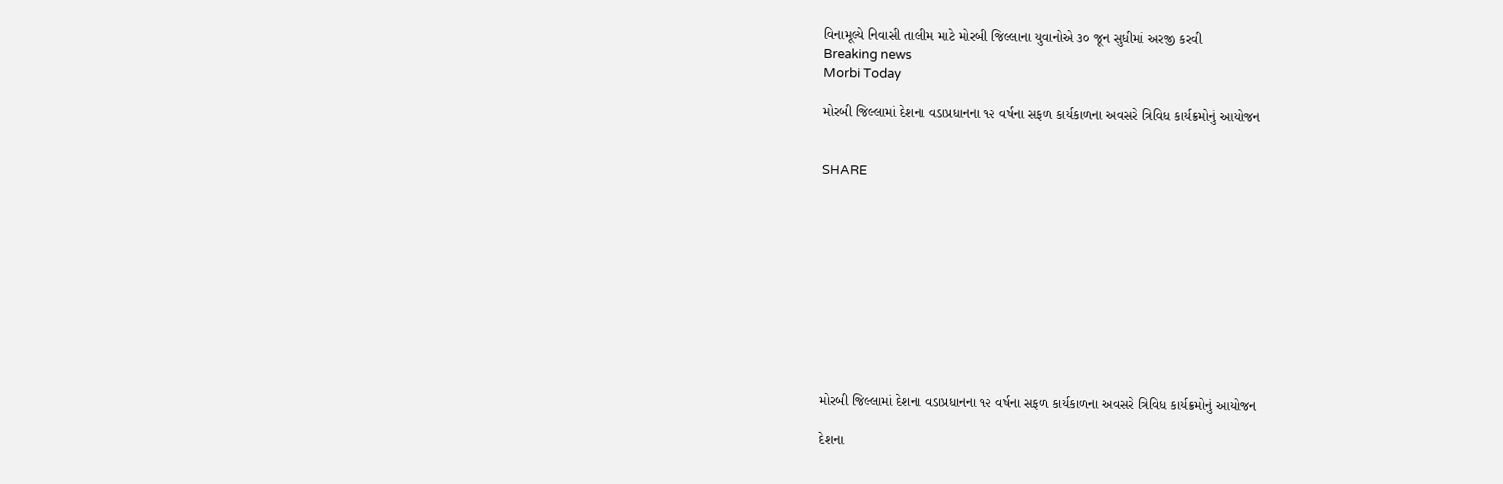વિનામૂલ્યે નિવાસી તાલીમ માટે મોરબી જિલ્લાના યુવાનોએ ૩૦ જૂન સુધીમાં અરજી કરવી
Breaking news
Morbi Today

મોરબી જિલ્લામાં દેશના વડાપ્રધાનના ૧૨ વર્ષના સફળ કાર્યકાળના અવસરે ત્રિવિધ કાર્યક્રમોનું આયોજન


SHARE











મોરબી જિલ્લામાં દેશના વડાપ્રધાનના ૧૨ વર્ષના સફળ કાર્યકાળના અવસરે ત્રિવિધ કાર્યક્રમોનું આયોજન

દેશના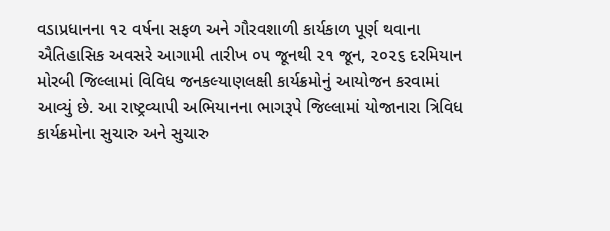વડાપ્રધાનના ૧૨ વર્ષના સફળ અને ગૌરવશાળી કાર્યકાળ પૂર્ણ થવાના ઐતિહાસિક અવસરે આગામી તારીખ ૦૫ જૂનથી ૨૧ જૂન, ૨૦૨૬ દરમિયાન મોરબી જિલ્લામાં વિવિધ જનકલ્યાણલક્ષી કાર્યક્રમોનું આયોજન કરવામાં આવ્યું છે. આ રાષ્ટ્રવ્યાપી અભિયાનના ભાગરૂપે જિલ્લામાં યોજાનારા ત્રિવિધ કાર્યક્રમોના સુચારુ અને સુચારુ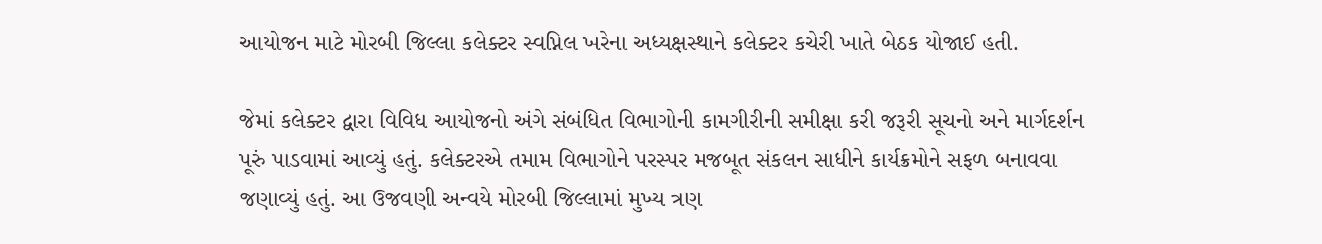આયોજન માટે મોરબી જિલ્લા કલેક્ટર સ્વપ્નિલ ખરેના અધ્યક્ષસ્થાને કલેક્ટર કચેરી ખાતે બેઠક યોજાઈ હતી.

જેમાં કલેક્ટર દ્વારા વિવિધ આયોજનો અંગે સંબંધિત વિભાગોની કામગીરીની સમીક્ષા કરી જરૂરી સૂચનો અને માર્ગદર્શન પૂરું પાડવામાં આવ્યું હતું. કલેક્ટરએ તમામ વિભાગોને પરસ્પર મજબૂત સંકલન સાધીને કાર્યક્રમોને સફળ બનાવવા જણાવ્યું હતું. આ ઉજવણી અન્વયે મોરબી જિલ્લામાં મુખ્ય ત્રણ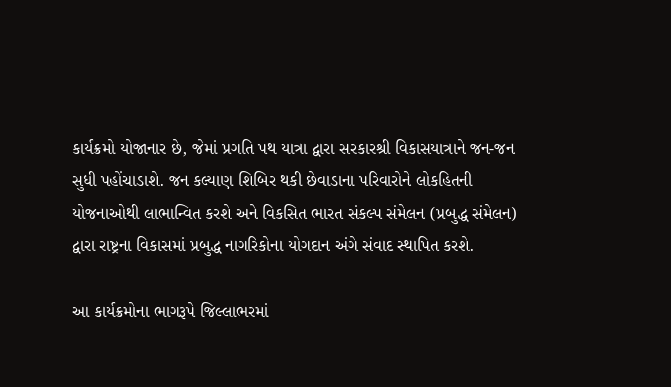કાર્યક્રમો યોજાનાર છે, જેમાં પ્રગતિ પથ યાત્રા દ્વારા સરકારશ્રી વિકાસયાત્રાને જન-જન સુધી પહોંચાડાશે. જન કલ્યાણ શિબિર થકી છેવાડાના પરિવારોને લોકહિતની યોજનાઓથી લાભાન્વિત કરશે અને વિકસિત ભારત સંકલ્પ સંમેલન (પ્રબુદ્ધ સંમેલન) દ્વારા રાષ્ટ્રના વિકાસમાં પ્રબુદ્ધ નાગરિકોના યોગદાન અંગે સંવાદ સ્થાપિત કરશે.

આ કાર્યક્રમોના ભાગરૂપે જિલ્લાભરમાં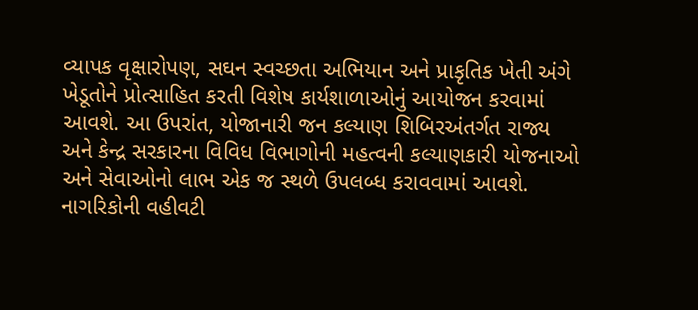વ્યાપક વૃક્ષારોપણ, સઘન સ્વચ્છતા અભિયાન અને પ્રાકૃતિક ખેતી અંગે ખેડૂતોને પ્રોત્સાહિત કરતી વિશેષ કાર્યશાળાઓનું આયોજન કરવામાં આવશે. આ ઉપરાંત, યોજાનારી જન કલ્યાણ શિબિરઅંતર્ગત રાજ્ય અને કેન્દ્ર સરકારના વિવિધ વિભાગોની મહત્વની કલ્યાણકારી યોજનાઓ અને સેવાઓનો લાભ એક જ સ્થળે ઉપલબ્ધ કરાવવામાં આવશે. નાગરિકોની વહીવટી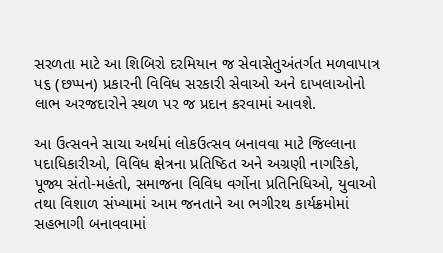સરળતા માટે આ શિબિરો દરમિયાન જ સેવાસેતુઅંતર્ગત મળવાપાત્ર પ૬ (છપ્પન) પ્રકારની વિવિધ સરકારી સેવાઓ અને દાખલાઓનો લાભ અરજદારોને સ્થળ પર જ પ્રદાન કરવામાં આવશે.

આ ઉત્સવને સાચા અર્થમાં લોકઉત્સવ બનાવવા માટે જિલ્લાના પદાધિકારીઓ, વિવિધ ક્ષેત્રના પ્રતિષ્ઠિત અને અગ્રણી નાગરિકો, પૂજ્ય સંતો-મહંતો, સમાજના વિવિધ વર્ગોના પ્રતિનિધિઓ, યુવાઓ તથા વિશાળ સંખ્યામાં આમ જનતાને આ ભગીરથ કાર્યક્રમોમાં સહભાગી બનાવવામાં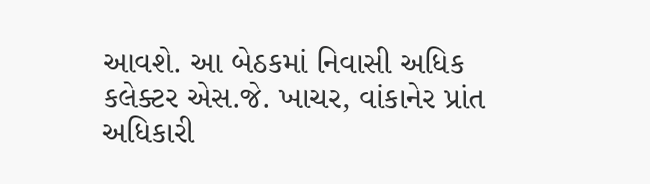આવશે. આ બેઠકમાં નિવાસી અધિક કલેક્ટર એસ.જે. ખાચર, વાંકાનેર પ્રાંત અધિકારી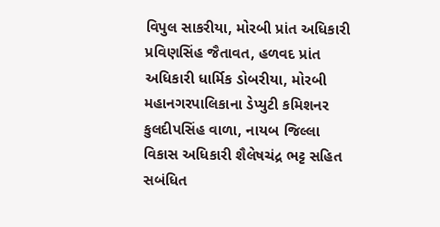વિપુલ સાકરીયા, મોરબી પ્રાંત અધિકારી પ્રવિણસિંહ જૈતાવત, હળવદ પ્રાંત અધિકારી ધાર્મિક ડોબરીયા, મોરબી મહાનગરપાલિકાના ડેપ્યુટી કમિશનર કુલદીપસિંહ વાળા, નાયબ જિલ્લા વિકાસ અધિકારી શૈલેષચંદ્ર ભટ્ટ સહિત સબંધિત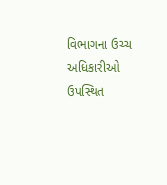વિભાગના ઉચ્ચ અધિકારીઓ ઉપસ્થિત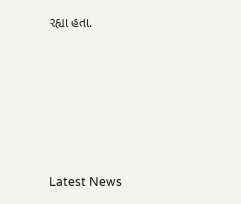રહ્યા હતા.






Latest News